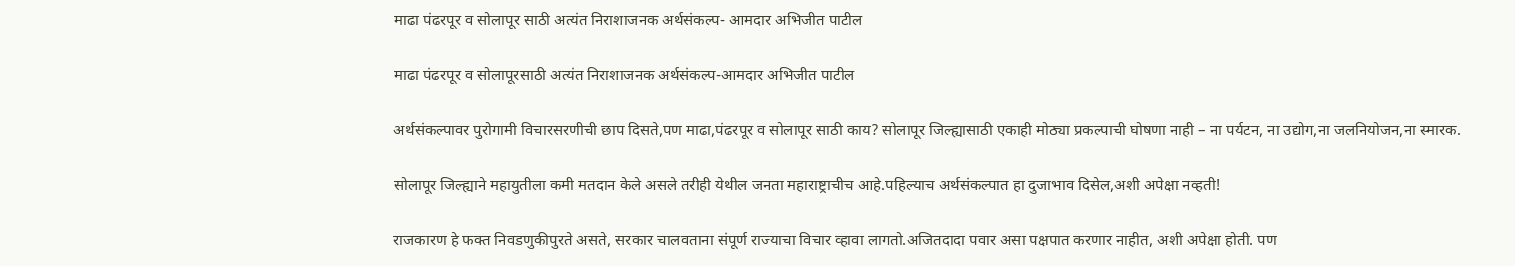माढा पंढरपूर व सोलापूर साठी अत्यंत निराशाजनक अर्थसंकल्प- आमदार अभिजीत पाटील

माढा पंढरपूर व सोलापूरसाठी अत्यंत निराशाजनक अर्थसंकल्प-आमदार अभिजीत पाटील

अर्थसंकल्पावर पुरोगामी विचारसरणीची छाप दिसते,पण माढा,पंढरपूर व सोलापूर साठी काय? सोलापूर जिल्ह्यासाठी एकाही मोठ्या प्रकल्पाची घोषणा नाही – ना पर्यटन, ना उद्योग,ना जलनियोजन,ना स्मारक.

सोलापूर जिल्ह्याने महायुतीला कमी मतदान केले असले तरीही येथील जनता महाराष्ट्राचीच आहे.पहिल्याच अर्थसंकल्पात हा दुजाभाव दिसेल,अशी अपेक्षा नव्हती!

राजकारण हे फक्त निवडणुकीपुरते असते, सरकार चालवताना संपूर्ण राज्याचा विचार व्हावा लागतो.अजितदादा पवार असा पक्षपात करणार नाहीत, अशी अपेक्षा होती. पण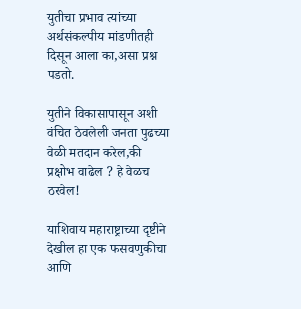युतीचा प्रभाव त्यांच्या अर्थसंकल्पीय मांडणीतही दिसून आला का,असा प्रश्न पडतो.

युतीने विकासापासून अशी वंचित ठेवलेली जनता पुढच्या वेळी मतदान करेल,की प्रक्षोभ वाढेल ? हे वेळच ठरवेल!

याशिवाय महाराष्ट्राच्या दृष्टीने देखील हा एक फसवणुकीचा आणि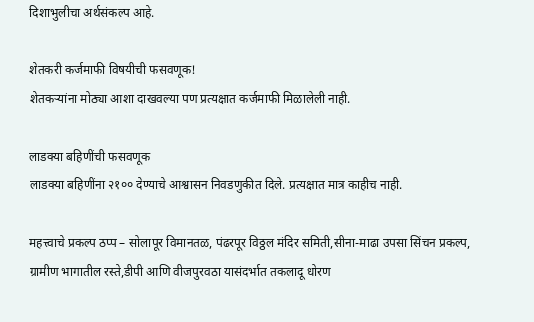दिशाभुलीचा अर्थसंकल्प आहे.

शेतकरी कर्जमाफी विषयीची फसवणूक!
शेतकऱ्यांना मोठ्या आशा दाखवल्या पण प्रत्यक्षात कर्जमाफी मिळालेली नाही.

लाडक्या बहिणींची फसवणूक
लाडक्या बहिणींना २१०० देण्याचे आश्वासन निवडणुकीत दिले. प्रत्यक्षात मात्र काहीच नाही.

महत्त्वाचे प्रकल्प ठप्प – सोलापूर विमानतळ, पंढरपूर विठ्ठल मंदिर समिती,सीना-माढा उपसा सिंचन प्रकल्प, ग्रामीण भागातील रस्ते,डीपी आणि वीजपुरवठा यासंदर्भात तकलादू धोरण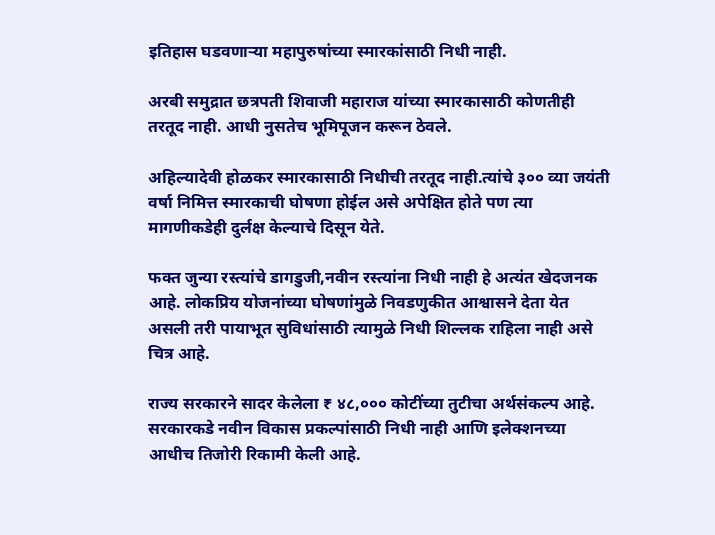इतिहास घडवणाऱ्या महापुरुषांच्या स्मारकांसाठी निधी नाही.

अरबी समुद्रात छत्रपती शिवाजी महाराज यांच्या स्मारकासाठी कोणतीही तरतूद नाही. आधी नुसतेच भूमिपूजन करून ठेवले.

अहिल्यादेवी होळकर स्मारकासाठी निधीची तरतूद नाही.त्यांचे ३०० व्या जयंती वर्षा निमित्त स्मारकाची घोषणा होईल असे अपेक्षित होते पण त्या मागणीकडेही दुर्लक्ष केल्याचे दिसून येते.

फक्त जुन्या रस्त्यांचे डागडुजी,नवीन रस्त्यांना निधी नाही हे अत्यंत खेदजनक आहे. लोकप्रिय योजनांच्या घोषणांमुळे निवडणुकीत आश्वासने देता येत असली तरी पायाभूत सुविधांसाठी त्यामुळे निधी शिल्लक राहिला नाही असे चित्र आहे.

राज्य सरकारने सादर केलेला ₹ ४८,००० कोटींच्या तुटीचा अर्थसंकल्प आहे. सरकारकडे नवीन विकास प्रकल्पांसाठी निधी नाही आणि इलेक्शनच्या आधीच तिजोरी रिकामी केली आहे.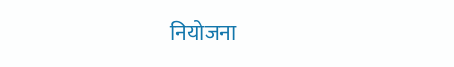नियोजना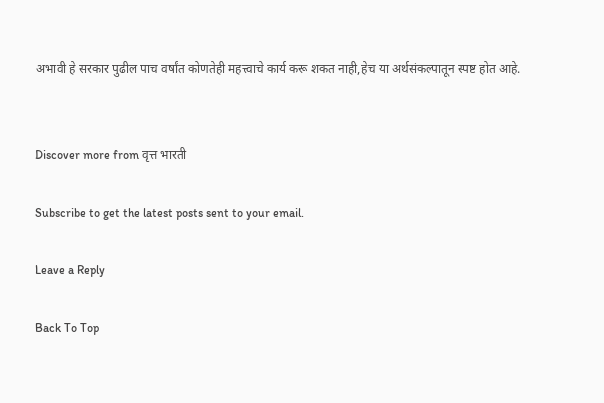अभावी हे सरकार पुढील पाच वर्षांत कोणतेही महत्त्वाचे कार्य करू शकत नाही,हेच या अर्थसंकल्पातून स्पष्ट होत आहे.


Discover more from वृत्त भारती

Subscribe to get the latest posts sent to your email.

Leave a Reply

Back To Top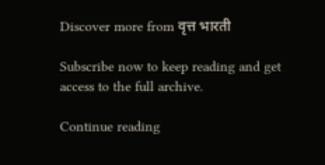Discover more from वृत्त भारती

Subscribe now to keep reading and get access to the full archive.

Continue reading